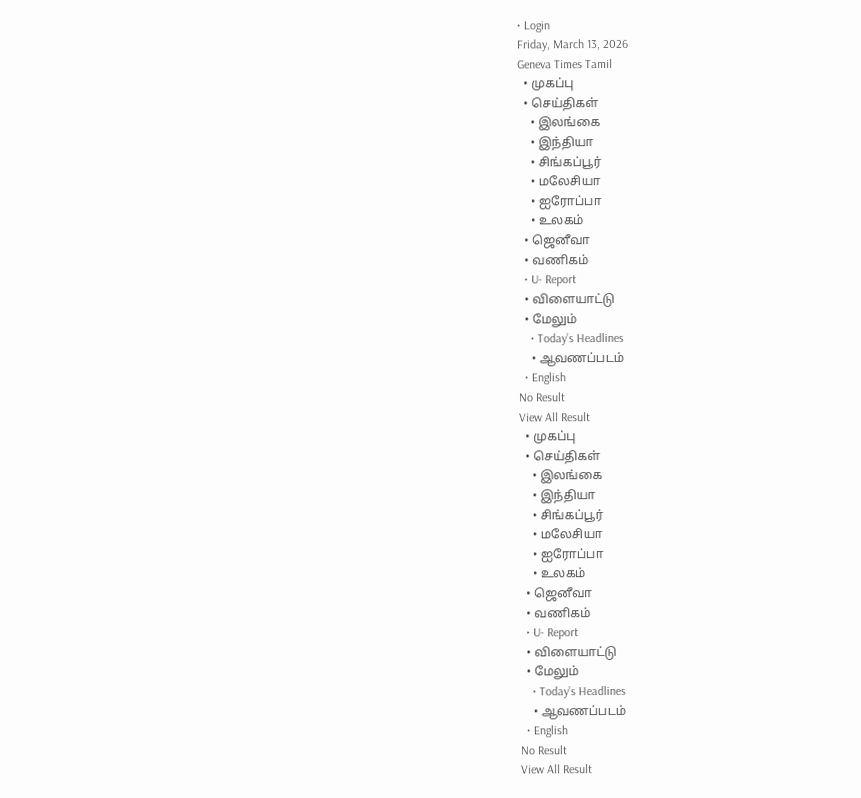• Login
Friday, March 13, 2026
Geneva Times Tamil
  • முகப்பு
  • செய்திகள்
    • இலங்கை
    • இந்தியா
    • சிங்கப்பூர்
    • மலேசியா
    • ஐரோப்பா
    • உலகம்
  • ஜெனீவா
  • வணிகம்
  • U- Report
  • விளையாட்டு
  • மேலும்
    • Today’s Headlines
    • ஆவணப்படம்
  • English
No Result
View All Result
  • முகப்பு
  • செய்திகள்
    • இலங்கை
    • இந்தியா
    • சிங்கப்பூர்
    • மலேசியா
    • ஐரோப்பா
    • உலகம்
  • ஜெனீவா
  • வணிகம்
  • U- Report
  • விளையாட்டு
  • மேலும்
    • Today’s Headlines
    • ஆவணப்படம்
  • English
No Result
View All Result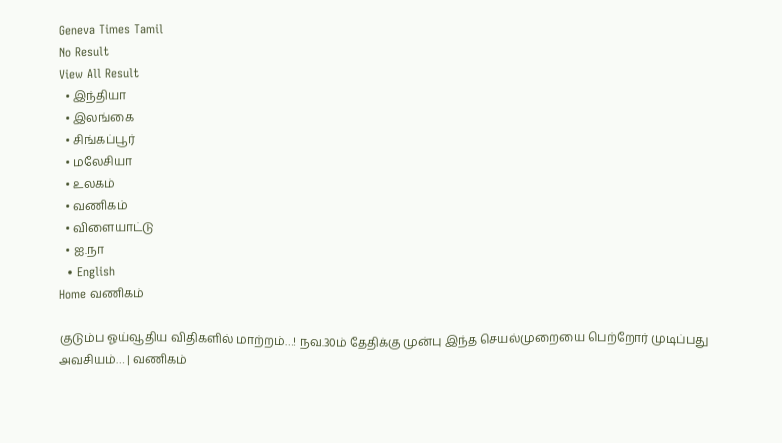Geneva Times Tamil
No Result
View All Result
  • இந்தியா
  • இலங்கை
  • சிங்கப்பூர்
  • மலேசியா
  • உலகம்
  • வணிகம்
  • விளையாட்டு
  • ஐ.நா
  • English
Home வணிகம்

குடும்ப ஓய்வூதிய விதிகளில் மாற்றம்…! நவ.30ம் தேதிக்கு முன்பு இந்த செயல்முறையை பெற்றோர் முடிப்பது அவசியம்… | வணிகம்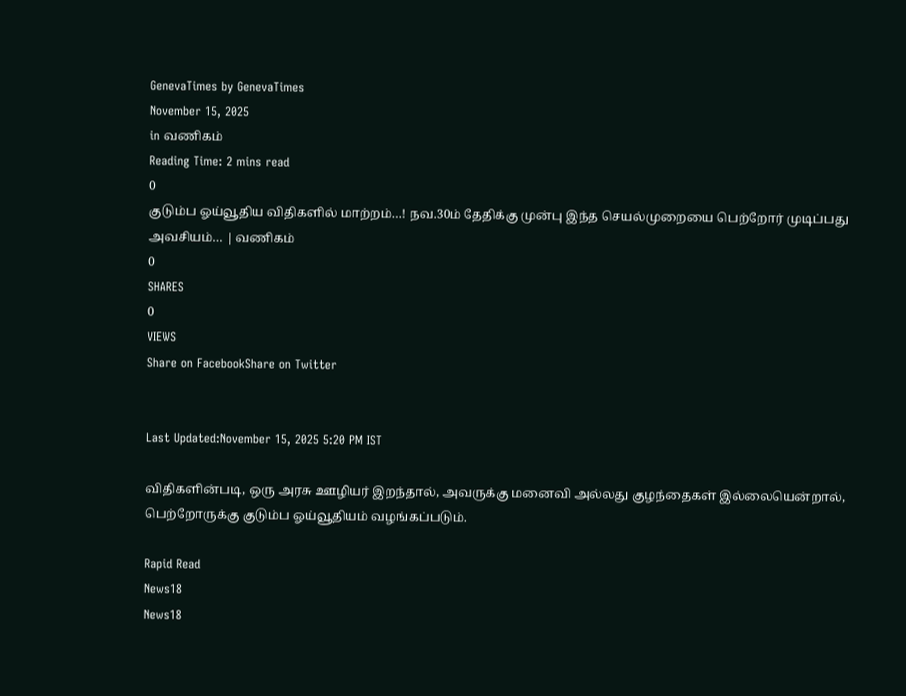GenevaTimes by GenevaTimes
November 15, 2025
in வணிகம்
Reading Time: 2 mins read
0
குடும்ப ஓய்வூதிய விதிகளில் மாற்றம்…! நவ.30ம் தேதிக்கு முன்பு இந்த செயல்முறையை பெற்றோர் முடிப்பது அவசியம்… | வணிகம்
0
SHARES
0
VIEWS
Share on FacebookShare on Twitter


Last Updated:November 15, 2025 5:20 PM IST

விதிகளின்படி, ஒரு அரசு ஊழியர் இறந்தால், அவருக்கு மனைவி அல்லது குழந்தைகள் இல்லையென்றால், பெற்றோருக்கு குடும்ப ஓய்வூதியம் வழங்கப்படும்.

Rapid Read
News18
News18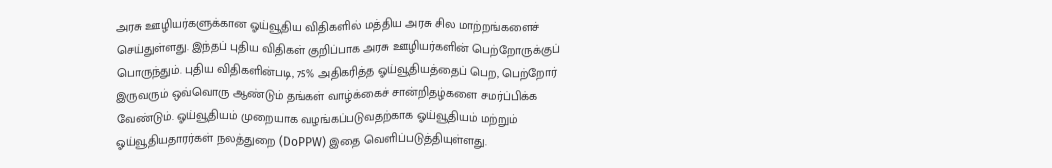அரசு ஊழியர்களுக்கான ஓய்வூதிய விதிகளில் மத்திய அரசு சில மாற்றங்களைச் செய்துள்ளது. இந்தப் புதிய விதிகள் குறிப்பாக அரசு ஊழியர்களின் பெற்றோருக்குப் பொருந்தும். புதிய விதிகளின்படி, 75% அதிகரித்த ஓய்வூதியத்தைப் பெற, பெற்றோர் இருவரும் ஒவ்வொரு ஆண்டும் தங்கள் வாழ்க்கைச் சான்றிதழ்களை சமர்ப்பிக்க வேண்டும். ஓய்வூதியம் முறையாக வழங்கப்படுவதற்காக ஓய்வூதியம் மற்றும் ஓய்வூதியதாரர்கள் நலத்துறை (DoPPW) இதை வெளிப்படுத்தியுள்ளது.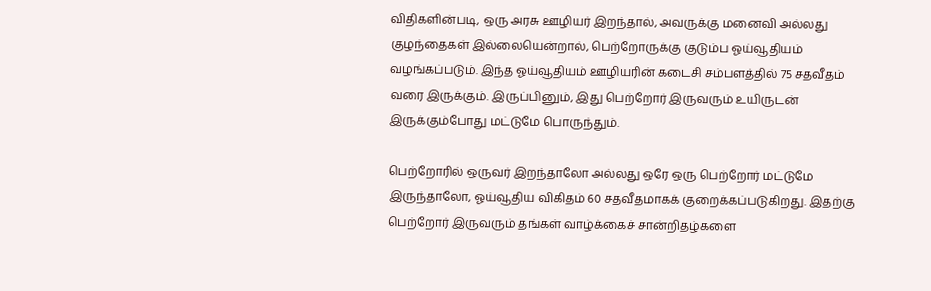விதிகளின்படி, ஒரு அரசு ஊழியர் இறந்தால், அவருக்கு மனைவி அல்லது குழந்தைகள் இல்லையென்றால், பெற்றோருக்கு குடும்ப ஓய்வூதியம் வழங்கப்படும். இந்த ஓய்வூதியம் ஊழியரின் கடைசி சம்பளத்தில் 75 சதவீதம் வரை இருக்கும். இருப்பினும், இது பெற்றோர் இருவரும் உயிருடன் இருக்கும்போது மட்டுமே பொருந்தும்.

பெற்றோரில் ஒருவர் இறந்தாலோ அல்லது ஒரே ஒரு பெற்றோர் மட்டுமே இருந்தாலோ, ஓய்வூதிய விகிதம் 60 சதவீதமாகக் குறைக்கப்படுகிறது. இதற்கு பெற்றோர் இருவரும் தங்கள் வாழ்க்கைச் சான்றிதழ்களை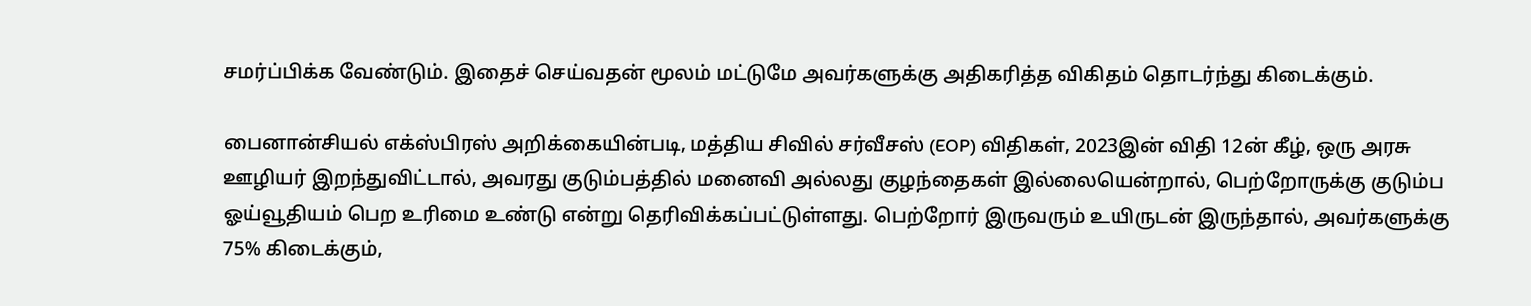சமர்ப்பிக்க வேண்டும். இதைச் செய்வதன் மூலம் மட்டுமே அவர்களுக்கு அதிகரித்த விகிதம் தொடர்ந்து கிடைக்கும்.

பைனான்சியல் எக்ஸ்பிரஸ் அறிக்கையின்படி, மத்திய சிவில் சர்வீசஸ் (EOP) விதிகள், 2023இன் விதி 12ன் கீழ், ஒரு அரசு ஊழியர் இறந்துவிட்டால், அவரது குடும்பத்தில் மனைவி அல்லது குழந்தைகள் இல்லையென்றால், பெற்றோருக்கு குடும்ப ஓய்வூதியம் பெற உரிமை உண்டு என்று தெரிவிக்கப்பட்டுள்ளது. பெற்றோர் இருவரும் உயிருடன் இருந்தால், அவர்களுக்கு 75% கிடைக்கும்,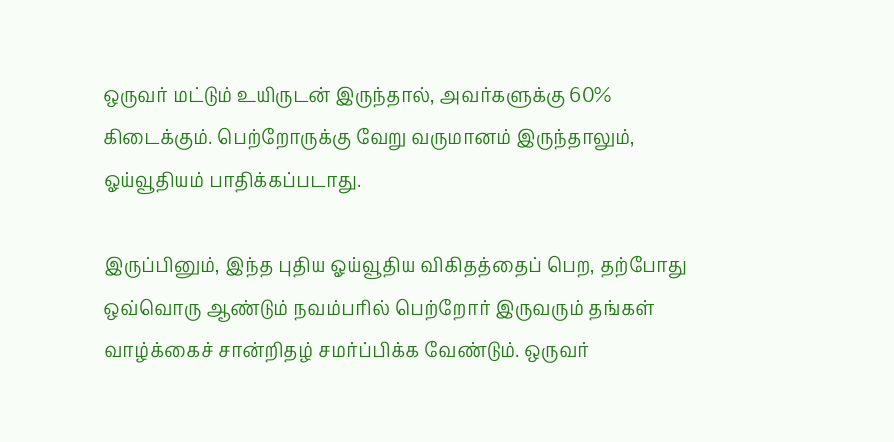ஒருவர் மட்டும் உயிருடன் இருந்தால், அவர்களுக்கு 60% கிடைக்கும். பெற்றோருக்கு வேறு வருமானம் இருந்தாலும், ஓய்வூதியம் பாதிக்கப்படாது.

இருப்பினும், இந்த புதிய ஓய்வூதிய விகிதத்தைப் பெற, தற்போது ஒவ்வொரு ஆண்டும் நவம்பரில் பெற்றோர் இருவரும் தங்கள் வாழ்க்கைச் சான்றிதழ் சமர்ப்பிக்க வேண்டும். ஒருவர்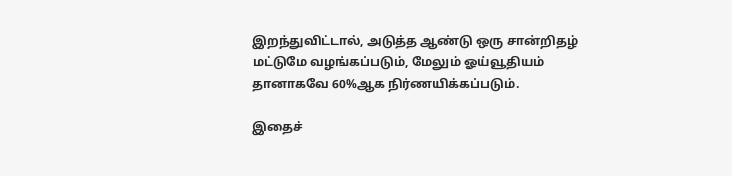இறந்துவிட்டால், அடுத்த ஆண்டு ஒரு சான்றிதழ் மட்டுமே வழங்கப்படும், மேலும் ஓய்வூதியம் தானாகவே 60%ஆக நிர்ணயிக்கப்படும்.

இதைச்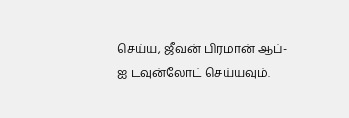செய்ய, ஜீவன் பிரமான் ஆப்-ஐ டவுன்லோட் செய்யவும்.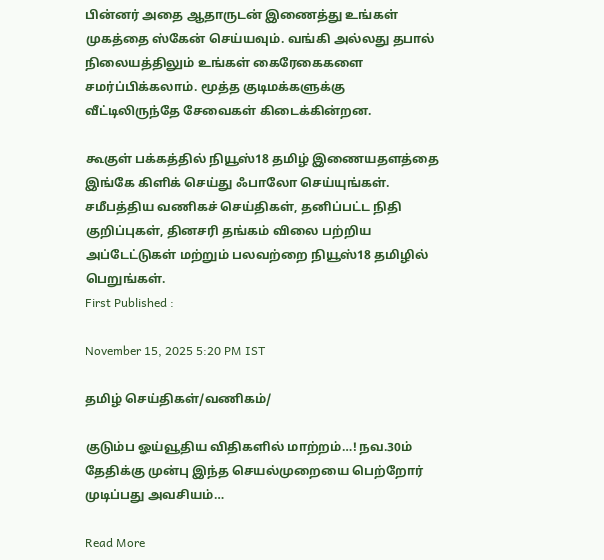பின்னர் அதை ஆதாருடன் இணைத்து உங்கள் முகத்தை ஸ்கேன் செய்யவும். வங்கி அல்லது தபால் நிலையத்திலும் உங்கள் கைரேகைகளை சமர்ப்பிக்கலாம். மூத்த குடிமக்களுக்கு வீட்டிலிருந்தே சேவைகள் கிடைக்கின்றன.

கூகுள் பக்கத்தில் நியூஸ்18 தமிழ் இணையதளத்தை இங்கே கிளிக் செய்து ஃபாலோ செய்யுங்கள். சமீபத்திய வணிகச் செய்திகள், தனிப்பட்ட நிதி குறிப்புகள், தினசரி தங்கம் விலை பற்றிய அப்டேட்டுகள் மற்றும் பலவற்றை நியூஸ்18 தமிழில் பெறுங்கள்.
First Published :

November 15, 2025 5:20 PM IST

தமிழ் செய்திகள்/வணிகம்/

குடும்ப ஓய்வூதிய விதிகளில் மாற்றம்…! நவ.30ம் தேதிக்கு முன்பு இந்த செயல்முறையை பெற்றோர் முடிப்பது அவசியம்…

Read More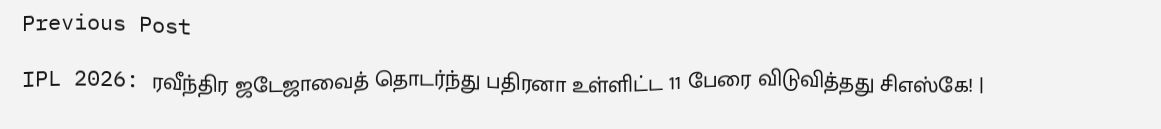Previous Post

IPL 2026: ரவீந்திர ஜடேஜாவைத் தொடர்ந்து பதிரனா உள்ளிட்ட 11 பேரை விடுவித்தது சிஎஸ்கே! |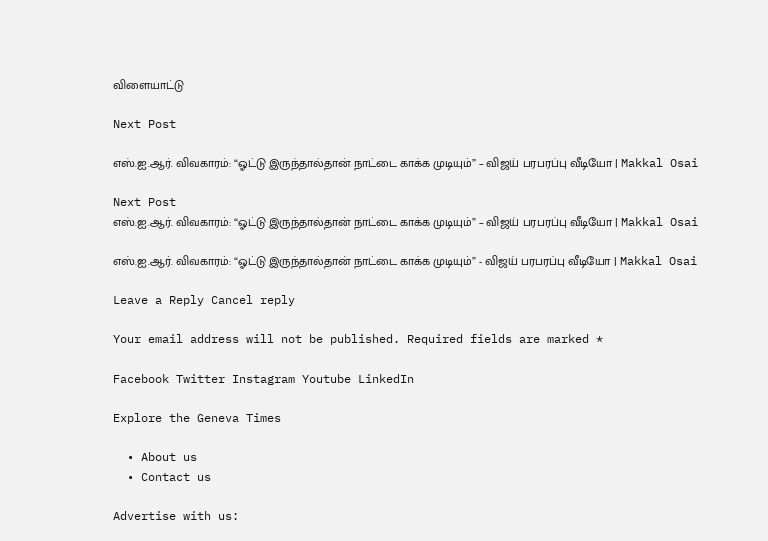விளையாட்டு

Next Post

எஸ்.ஐ.ஆர். விவகாரம்: “ஓட்டு இருந்தால்தான் நாட்டை காக்க முடியும்” – விஜய் பரபரப்பு வீடியோ | Makkal Osai

Next Post
எஸ்.ஐ.ஆர். விவகாரம்: “ஓட்டு இருந்தால்தான் நாட்டை காக்க முடியும்” – விஜய் பரபரப்பு வீடியோ | Makkal Osai

எஸ்.ஐ.ஆர். விவகாரம்: “ஓட்டு இருந்தால்தான் நாட்டை காக்க முடியும்” - விஜய் பரபரப்பு வீடியோ | Makkal Osai

Leave a Reply Cancel reply

Your email address will not be published. Required fields are marked *

Facebook Twitter Instagram Youtube LinkedIn

Explore the Geneva Times

  • About us
  • Contact us

Advertise with us: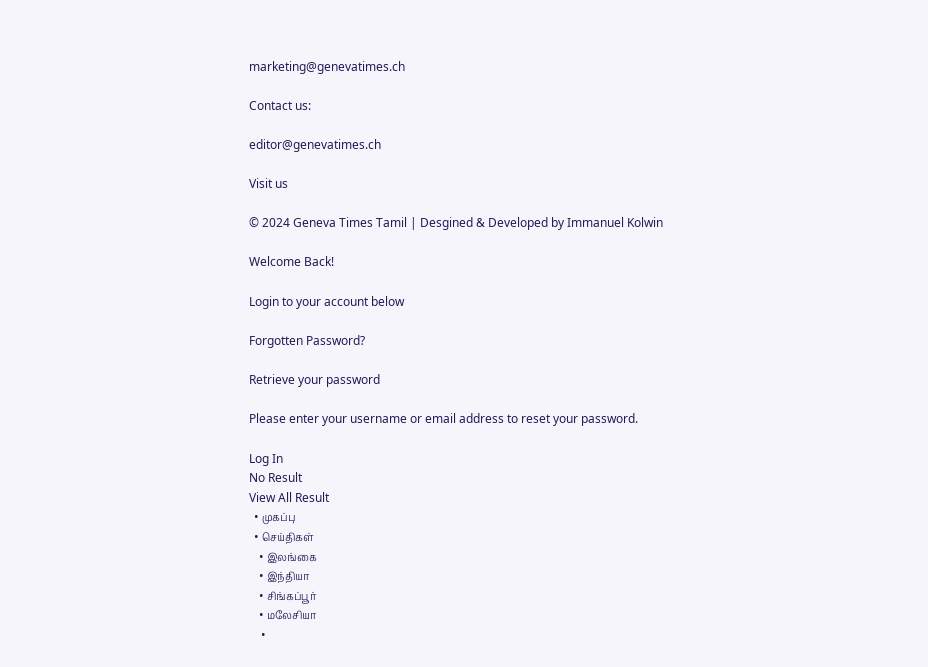marketing@genevatimes.ch

Contact us:

editor@genevatimes.ch

Visit us

© 2024 Geneva Times Tamil | Desgined & Developed by Immanuel Kolwin

Welcome Back!

Login to your account below

Forgotten Password?

Retrieve your password

Please enter your username or email address to reset your password.

Log In
No Result
View All Result
  • முகப்பு
  • செய்திகள்
    • இலங்கை
    • இந்தியா
    • சிங்கப்பூர்
    • மலேசியா
    •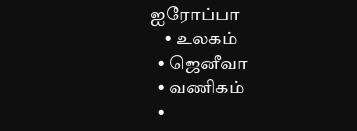ஐரோப்பா
    • உலகம்
  • ஜெனீவா
  • வணிகம்
  •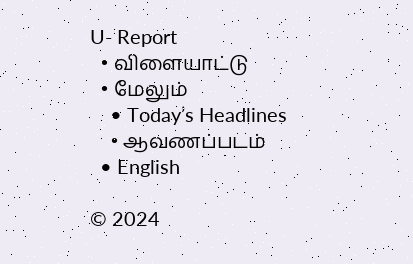U- Report
  • விளையாட்டு
  • மேலும்
    • Today’s Headlines
    • ஆவணப்படம்
  • English

© 2024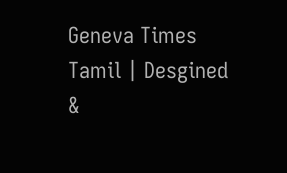Geneva Times Tamil | Desgined &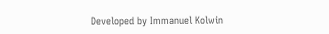Developed by Immanuel Kolwin